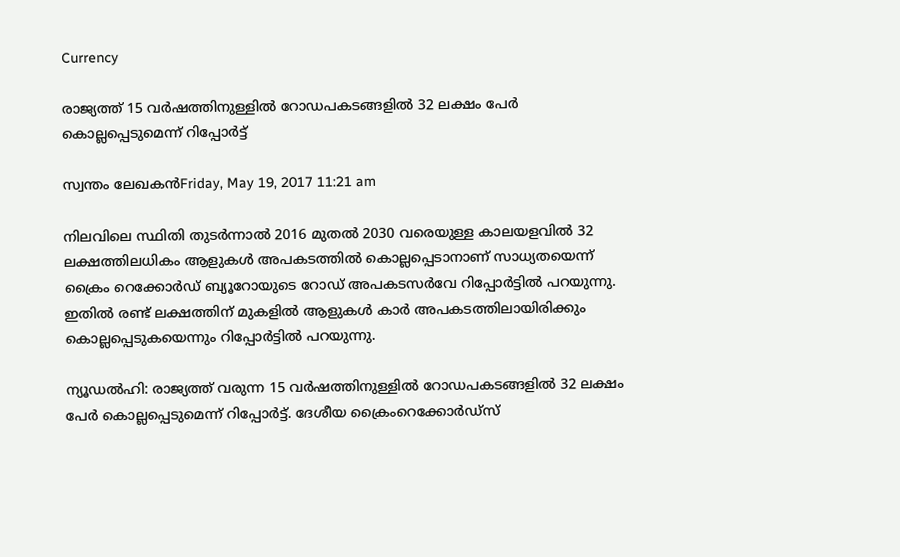Currency

രാജ്യത്ത് 15 വര്‍ഷത്തിനുള്ളില്‍ റോഡപകടങ്ങളില്‍ 32 ലക്ഷം പേര്‍ കൊല്ലപ്പെടുമെന്ന് റിപ്പോര്‍ട്ട്

സ്വന്തം ലേഖകന്‍Friday, May 19, 2017 11:21 am

നിലവിലെ സ്ഥിതി തുടര്‍ന്നാല്‍ 2016 മുതല്‍ 2030 വരെയുള്ള കാലയളവില്‍ 32 ലക്ഷത്തിലധികം ആളുകള്‍ അപകടത്തില്‍ കൊല്ലപ്പെടാനാണ് സാധ്യതയെന്ന് ക്രൈം റെക്കോര്‍ഡ് ബ്യൂറോയുടെ റോഡ് അപകടസര്‍വേ റിപ്പോര്‍ട്ടില്‍ പറയുന്നു. ഇതില്‍ രണ്ട് ലക്ഷത്തിന് മുകളില്‍ ആളുകള്‍ കാര്‍ അപകടത്തിലായിരിക്കും കൊല്ലപ്പെടുകയെന്നും റിപ്പോര്‍ട്ടില്‍ പറയുന്നു.

ന്യൂഡല്‍ഹി: രാജ്യത്ത് വരുന്ന 15 വര്‍ഷത്തിനുള്ളില്‍ റോഡപകടങ്ങളില്‍ 32 ലക്ഷം പേര്‍ കൊല്ലപ്പെടുമെന്ന് റിപ്പോര്‍ട്ട്. ദേശീയ ക്രൈംറെക്കോര്‍ഡ്‌സ്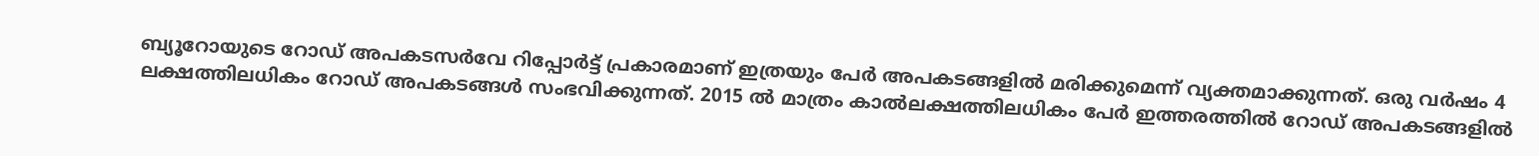ബ്യൂറോയുടെ റോഡ് അപകടസര്‍വേ റിപ്പോര്‍ട്ട് പ്രകാരമാണ് ഇത്രയും പേര്‍ അപകടങ്ങളില്‍ മരിക്കുമെന്ന് വ്യക്തമാക്കുന്നത്. ഒരു വര്‍ഷം 4 ലക്ഷത്തിലധികം റോഡ് അപകടങ്ങള്‍ സംഭവിക്കുന്നത്. 2015 ല്‍ മാത്രം കാല്‍ലക്ഷത്തിലധികം പേര്‍ ഇത്തരത്തില്‍ റോഡ് അപകടങ്ങളില്‍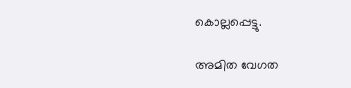കൊല്ലപ്പെട്ടു.

അമിത വേഗത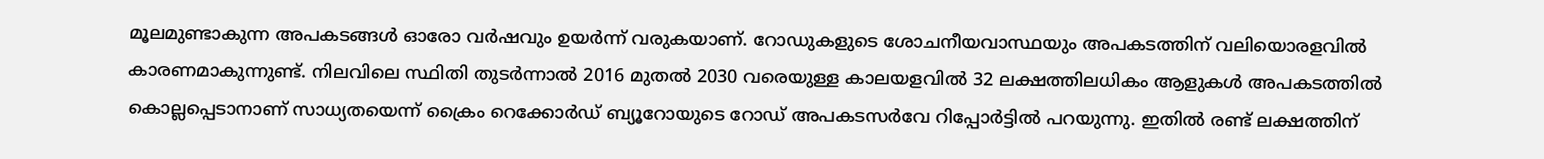മൂലമുണ്ടാകുന്ന അപകടങ്ങള്‍ ഓരോ വര്‍ഷവും ഉയര്‍ന്ന് വരുകയാണ്. റോഡുകളുടെ ശോചനീയവാസ്ഥയും അപകടത്തിന് വലിയൊരളവില്‍ കാരണമാകുന്നുണ്ട്. നിലവിലെ സ്ഥിതി തുടര്‍ന്നാല്‍ 2016 മുതല്‍ 2030 വരെയുള്ള കാലയളവില്‍ 32 ലക്ഷത്തിലധികം ആളുകള്‍ അപകടത്തില്‍ കൊല്ലപ്പെടാനാണ് സാധ്യതയെന്ന് ക്രൈം റെക്കോര്‍ഡ് ബ്യൂറോയുടെ റോഡ് അപകടസര്‍വേ റിപ്പോര്‍ട്ടില്‍ പറയുന്നു. ഇതില്‍ രണ്ട് ലക്ഷത്തിന്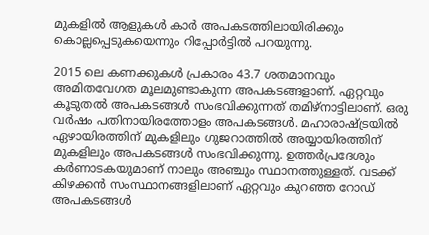മുകളില്‍ ആളുകള്‍ കാര്‍ അപകടത്തിലായിരിക്കും കൊല്ലപ്പെടുകയെന്നും റിപ്പോര്‍ട്ടില്‍ പറയുന്നു.

2015 ലെ കണക്കുകള്‍ പ്രകാരം 43.7 ശതമാനവും അമിതവേഗത മൂലമുണ്ടാകുന്ന അപകടങ്ങളാണ്. ഏറ്റവും കൂടുതല്‍ അപകടങ്ങള്‍ സംഭവിക്കുന്നത് തമിഴ്‌നാട്ടിലാണ്. ഒരു വര്‍ഷം പതിനായിരത്തോളം അപകടങ്ങള്‍. മഹാരാഷ്ട്രയില്‍ ഏഴായിരത്തിന് മുകളിലും ഗുജറാത്തില്‍ അയ്യായിരത്തിന് മുകളിലും അപകടങ്ങള്‍ സംഭവിക്കുന്നു. ഉത്തര്‍പ്രദേശും കര്‍ണാടകയുമാണ് നാലും അഞ്ചും സ്ഥാനത്തുള്ളത്. വടക്ക് കിഴക്കന്‍ സംസ്ഥാനങ്ങളിലാണ് ഏറ്റവും കുറഞ്ഞ റോഡ് അപകടങ്ങള്‍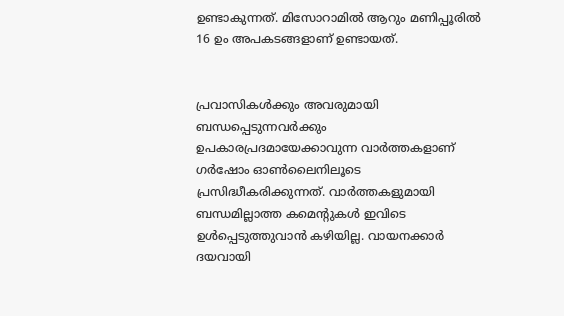ഉണ്ടാകുന്നത്. മിസോറാമില്‍ ആറും മണിപ്പൂരില്‍ 16 ഉം അപകടങ്ങളാണ് ഉണ്ടായത്.


പ്രവാസികൾക്കും അവരുമായി ബന്ധപ്പെടുന്നവർക്കും ഉപകാരപ്രദമായേക്കാവുന്ന വാർത്തകളാണ് ഗർഷോം ഓൺലൈനിലൂടെ പ്രസിദ്ധീകരിക്കുന്നത്. വാർത്തകളുമായി ബന്ധമില്ലാത്ത കമെന്റുകൾ ഇവിടെ ഉൾപ്പെടുത്തുവാൻ കഴിയില്ല. വായനക്കാർ ദയവായി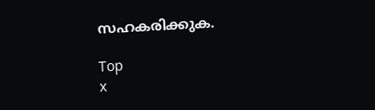സഹകരിക്കുക.

Top
x